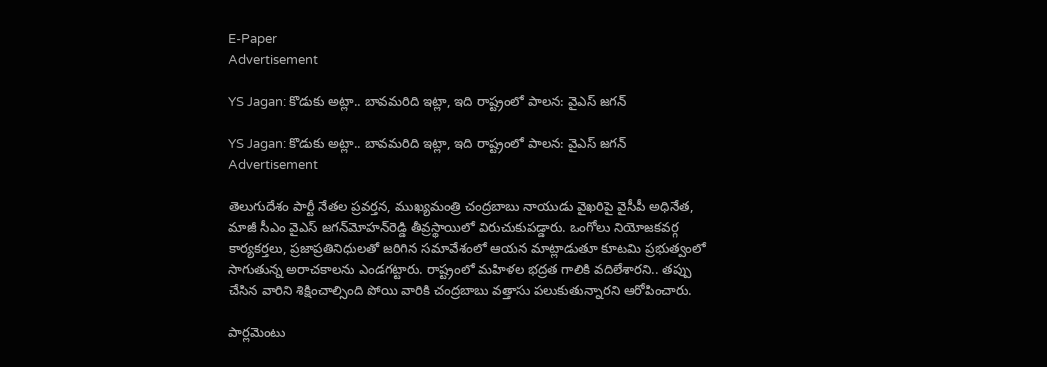E-Paper
Advertisement

YS Jagan: కొడుకు అట్లా.. బావమరిది ఇట్లా, ఇది రాష్ట్రంలో పాలన: వైఎస్ జగన్

YS Jagan: కొడుకు అట్లా.. బావమరిది ఇట్లా, ఇది రాష్ట్రంలో పాలన: వైఎస్ జగన్
Advertisement

తెలుగుదేశం పార్టీ నేతల ప్రవర్తన, ముఖ్యమంత్రి చంద్రబాబు నాయుడు వైఖరిపై వైసీపీ అధినేత, మాజీ సీఎం వైఎస్‌ జగన్‌మోహన్‌రెడ్డి తీవ్రస్థాయిలో విరుచుకుపడ్డారు. ఒంగోలు నియోజకవర్గ కార్యకర్తలు, ప్రజాప్రతినిధులతో జరిగిన సమావేశంలో ఆయన మాట్లాడుతూ కూటమి ప్రభుత్వంలో సాగుతున్న అరాచకాలను ఎండగట్టారు. రాష్ట్రంలో మహిళల భద్రత గాలికి వదిలేశారని.. తప్పు చేసిన వారిని శిక్షించాల్సింది పోయి వారికి చంద్రబాబు వత్తాసు పలుకుతున్నారని ఆరోపించారు.

పార్లమెంటు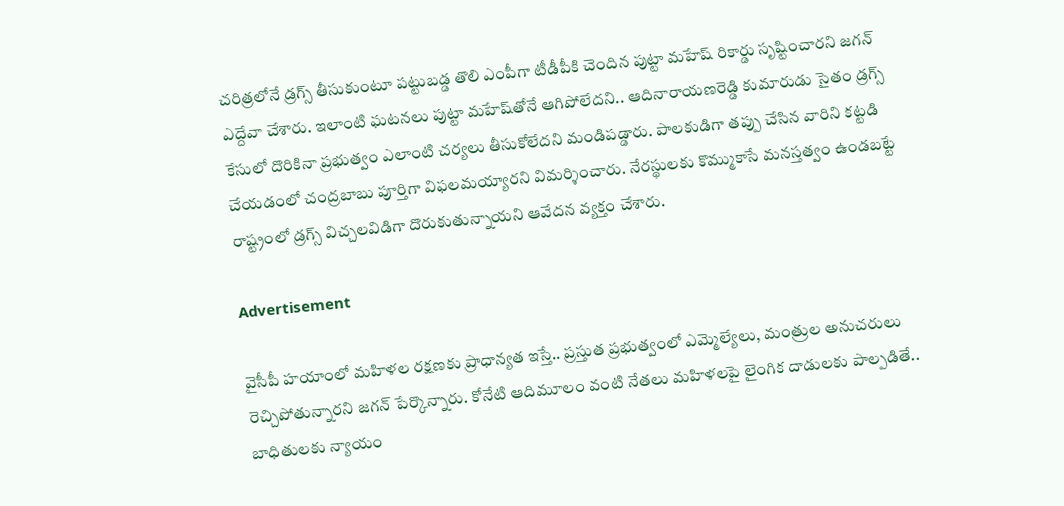చరిత్రలోనే డ్రగ్స్ తీసుకుంటూ పట్టుబడ్డ తొలి ఎంపీగా టీడీపీకి చెందిన పుట్టా మహేష్ రికార్డు సృష్టించారని జగన్ ఎద్దేవా చేశారు. ఇలాంటి ఘటనలు పుట్టా మహేష్‌తోనే ఆగిపోలేదని.. ఆదినారాయణరెడ్డి కుమారుడు సైతం డ్రగ్స్ కేసులో దొరికినా ప్రభుత్వం ఎలాంటి చర్యలు తీసుకోలేదని మండిపడ్డారు. పాలకుడిగా తప్పు చేసిన వారిని కట్టడి చేయడంలో చంద్రబాబు పూర్తిగా విఫలమయ్యారని విమర్శించారు. నేరస్థులకు కొమ్ముకాసే మనస్తత్వం ఉండబట్టే రాష్ట్రంలో డ్రగ్స్ విచ్చలవిడిగా దొరుకుతున్నాయని ఆవేదన వ్యక్తం చేశారు.

Advertisement

వైసీపీ హయాంలో మహిళల రక్షణకు ప్రాధాన్యత ఇస్తే.. ప్రస్తుత ప్రభుత్వంలో ఎమ్మెల్యేలు, మంత్రుల అనుచరులు రెచ్చిపోతున్నారని జగన్ పేర్కొన్నారు. కోనేటి ఆదిమూలం వంటి నేతలు మహిళలపై లైంగిక దాడులకు పాల్పడితే.. బాధితులకు న్యాయం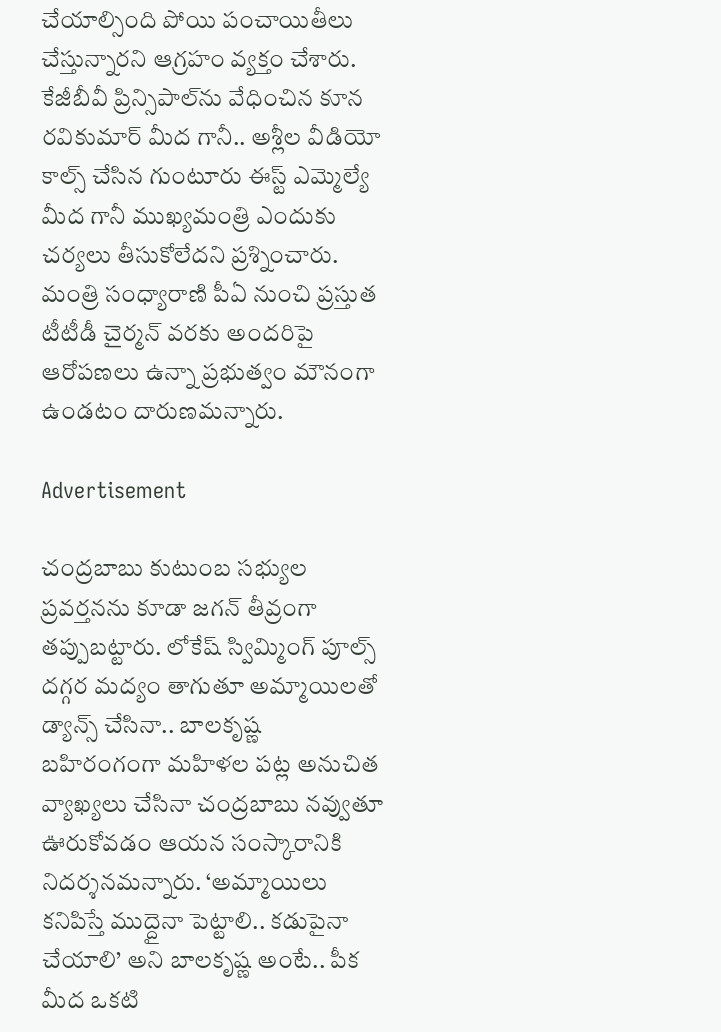చేయాల్సింది పోయి పంచాయితీలు చేస్తున్నారని ఆగ్రహం వ్యక్తం చేశారు. కేజీబీవీ ప్రిన్సిపాల్‌ను వేధించిన కూన రవికుమార్ మీద గానీ.. అశ్లీల వీడియో కాల్స్ చేసిన గుంటూరు ఈస్ట్ ఎమ్మెల్యే మీద గానీ ముఖ్యమంత్రి ఎందుకు చర్యలు తీసుకోలేదని ప్రశ్నించారు. మంత్రి సంధ్యారాణి పీఏ నుంచి ప్రస్తుత టీటీడీ చైర్మన్ వరకు అందరిపై ఆరోపణలు ఉన్నా ప్రభుత్వం మౌనంగా ఉండటం దారుణమన్నారు.

Advertisement

చంద్రబాబు కుటుంబ సభ్యుల ప్రవర్తనను కూడా జగన్ తీవ్రంగా తప్పుబట్టారు. లోకేష్ స్విమ్మింగ్ పూల్స్ దగ్గర మద్యం తాగుతూ అమ్మాయిలతో డ్యాన్స్ చేసినా.. బాలకృష్ణ బహిరంగంగా మహిళల పట్ల అనుచిత వ్యాఖ్యలు చేసినా చంద్రబాబు నవ్వుతూ ఊరుకోవడం ఆయన సంస్కారానికి నిదర్శనమన్నారు. ‘అమ్మాయిలు కనిపిస్తే ముద్దైనా పెట్టాలి.. కడుపైనా చేయాలి’ అని బాలకృష్ణ అంటే.. పీక మీద ఒకటి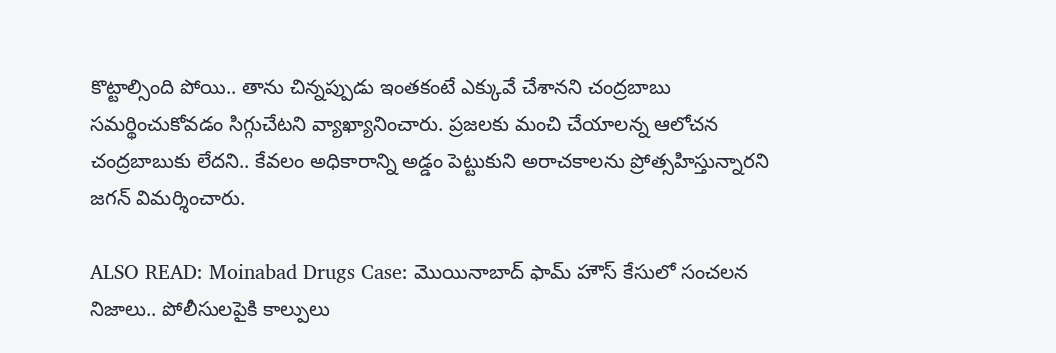కొట్టాల్సింది పోయి.. తాను చిన్నప్పుడు ఇంతకంటే ఎక్కువే చేశానని చంద్రబాబు సమర్థించుకోవడం సిగ్గుచేటని వ్యాఖ్యానించారు. ప్రజలకు మంచి చేయాలన్న ఆలోచన చంద్రబాబుకు లేదని.. కేవలం అధికారాన్ని అడ్డం పెట్టుకుని అరాచకాలను ప్రోత్సహిస్తున్నారని జగన్ విమర్శించారు.

ALSO READ: Moinabad Drugs Case: మొయినాబాద్ ఫామ్ హౌస్ కేసులో సంచలన నిజాలు.. పోలీసులపైకి కాల్పులు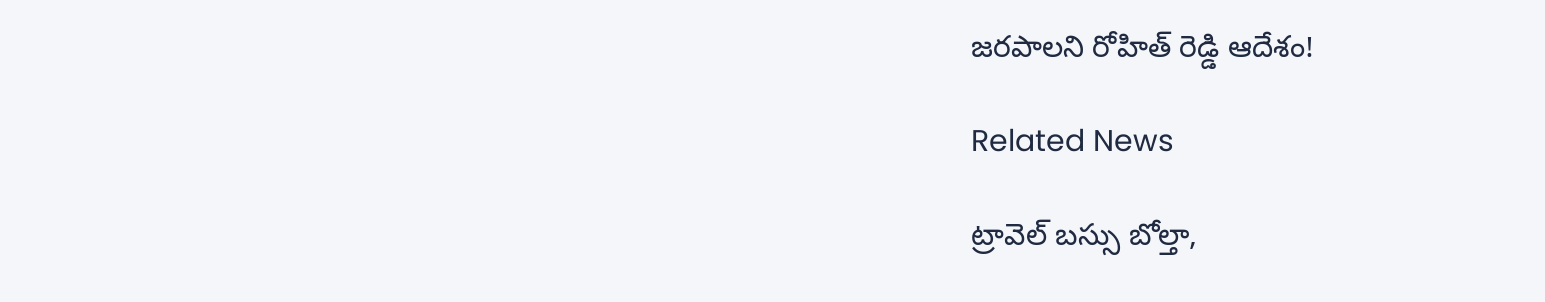జరపాలని రోహిత్ రెడ్డి ఆదేశం!

Related News

ట్రావెల్ బస్సు బోల్తా,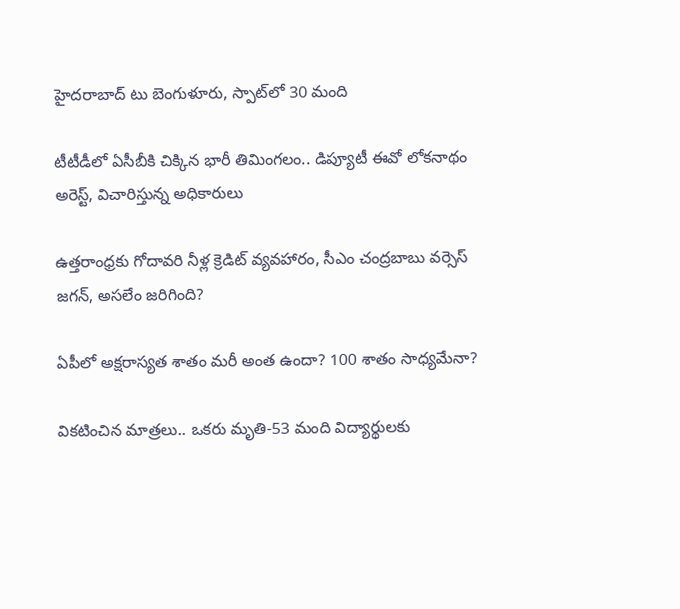హైదరాబాద్ టు బెంగుళూరు, స్పాట్‌లో 30 మంది

టీటీడీలో ఏసీబీకి చిక్కిన భారీ తిమింగలం.. డిప్యూటీ ఈవో లోకనాథం అరెస్ట్, విచారిస్తున్న అధికారులు

ఉత్తరాంధ్రకు గోదావరి నీళ్ల క్రెడిట్ వ్యవహారం, సీఎం చంద్రబాబు వర్సెస్ జగన్, అసలేం జరిగింది?

ఏపీలో అక్షరాస్యత శాతం మరీ అంత ఉందా? 100 శాతం సాధ్యమేనా?

వికటించిన మాత్రలు.. ఒకరు మృతి-53 మంది విద్యార్థులకు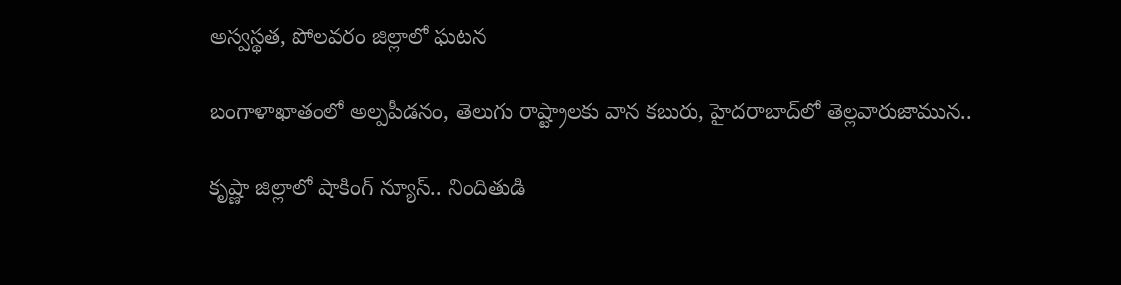అస్వస్థత, పోలవరం జిల్లాలో ఘటన

బంగాళాఖాతంలో అల్పపీడనం, తెలుగు రాష్ట్రాలకు వాన కబురు, హైదరాబాద్‌లో తెల్లవారుజామున..

కృష్ణా జిల్లాలో షాకింగ్ న్యూస్.. నిందితుడి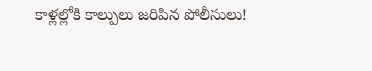కాళ్లల్లోకి కాల్పులు జరిపిన పోలీసులు!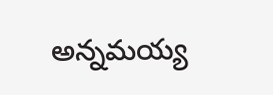అన్నమయ్య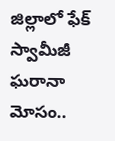జిల్లాలో ఫేక్ స్వామీజీ ఘరానా మోసం..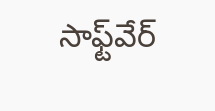సాఫ్ట్‌వేర్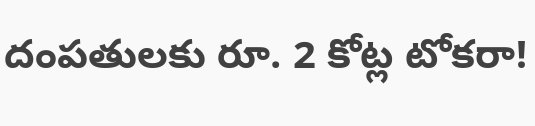దంపతులకు రూ. 2 కోట్ల టోకరా!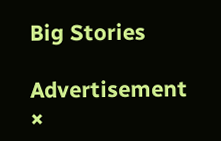Big Stories

Advertisement
×